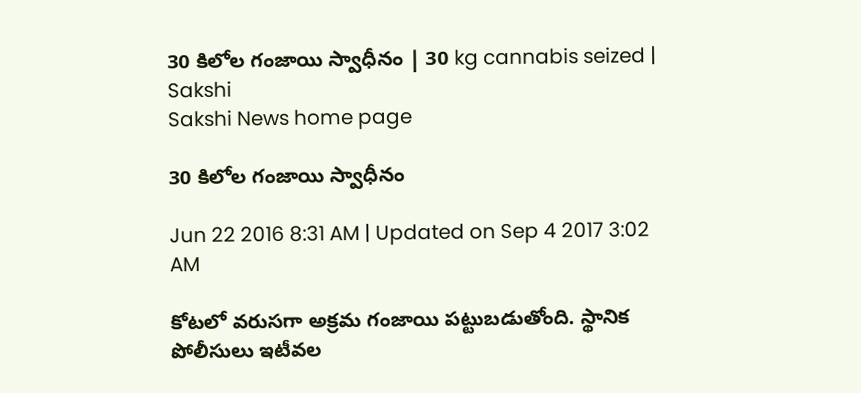30 కిలోల గంజాయి స్వాధీనం | 30 kg cannabis seized | Sakshi
Sakshi News home page

30 కిలోల గంజాయి స్వాధీనం

Jun 22 2016 8:31 AM | Updated on Sep 4 2017 3:02 AM

కోటలో వరుసగా అక్రమ గంజాయి పట్టుబడుతోంది. స్థానిక పోలీసులు ఇటీవల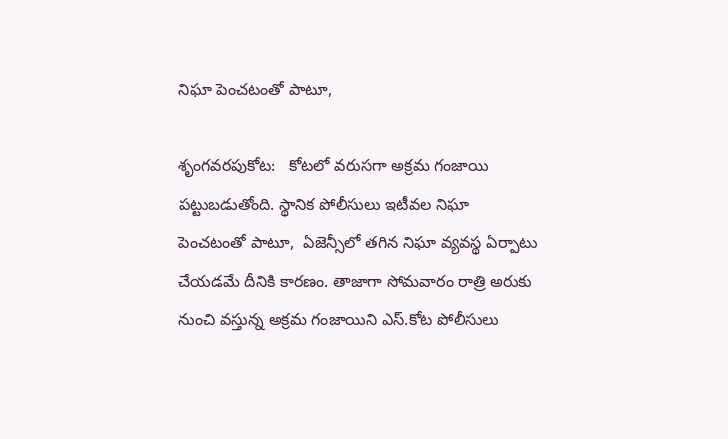నిఘా పెంచటంతో పాటూ,

శృంగవరపుకోట:   కోటలో వరుసగా అక్రమ గంజాయి పట్టుబడుతోంది. స్థానిక పోలీసులు ఇటీవల నిఘా పెంచటంతో పాటూ,  ఏజెన్సీలో తగిన నిఘా వ్యవస్థ ఏర్పాటు చేయడమే దీనికి కారణం. తాజాగా సోమవారం రాత్రి అరుకు నుంచి వస్తున్న అక్రమ గంజాయిని ఎస్.కోట పోలీసులు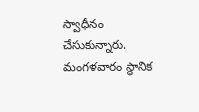స్వాధీనం చేసుకున్నారు. మంగళవారం స్థానిక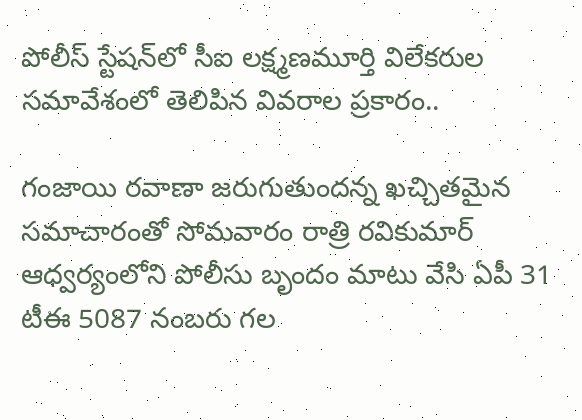పోలీస్ స్టేషన్‌లో సీఐ లక్ష్మణమూర్తి విలేకరుల సమావేశంలో తెలిపిన వివరాల ప్రకారం..

గంజాయి రవాణా జరుగుతుందన్న ఖచ్చితమైన సమాచారంతో సోమవారం రాత్రి రవికుమార్ ఆధ్వర్యంలోని పోలీసు బృందం మాటు వేసి ఏపీ 31 టీఈ 5087 నంబరు గల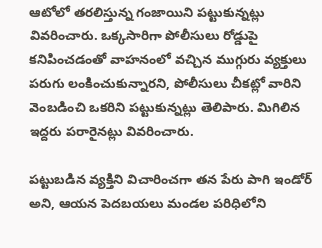ఆటోలో తరలిస్తున్న గంజాయిని పట్టుకున్నట్లు వివరించారు. ఒక్కసారిగా పోలీసులు రోడ్డుపై కనిపించడంతో వాహనంలో వచ్చిన ముగ్గురు వ్యక్తులు పరుగు లంకించుకున్నారని, పోలీసులు చీకట్లో వారిని వెంబడించి ఒకరిని పట్టుకున్నట్లు తెలిపారు. మిగిలిన ఇద్దరు పరారైనట్లు వివరించారు.

పట్టుబడిన వ్యక్తిని విచారించగా తన పేరు పాగి ఇండోర్ అని, ఆయన పెదబయలు మండల పరిధిలోని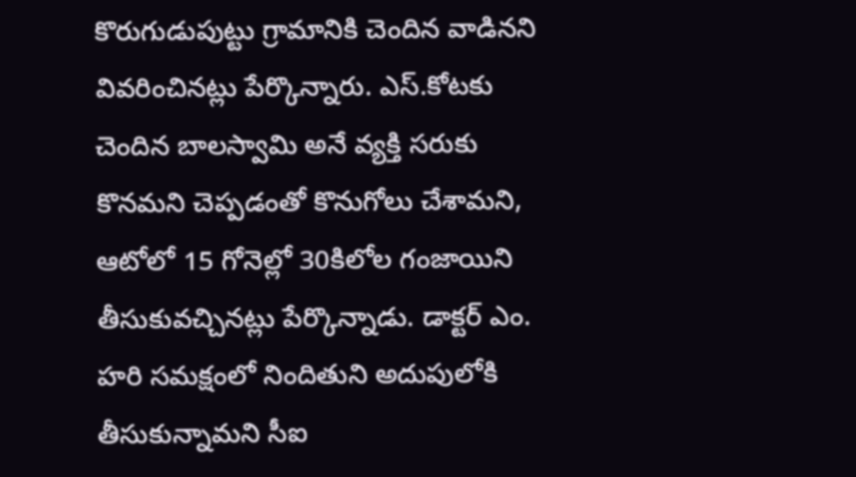కొరుగుడుపుట్టు గ్రామానికి చెందిన వాడినని వివరించినట్లు పేర్కొన్నారు. ఎస్.కోటకు చెందిన బాలస్వామి అనే వ్యక్తి సరుకు కొనమని చెప్పడంతో కొనుగోలు చేశామని, ఆటోలో 15 గోనెల్లో 30కిలోల గంజాయిని తీసుకువచ్చినట్లు పేర్కొన్నాడు. డాక్టర్ ఎం. హరి సమక్షంలో నిందితుని అదుపులోకి తీసుకున్నామని సీఐ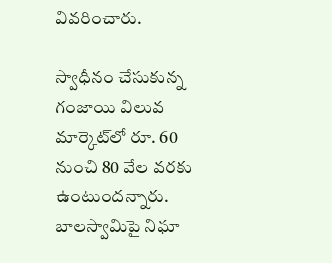వివరించారు.

స్వాధీనం చేసుకున్న గంజాయి విలువ మార్కెట్‌లో రూ. 60 నుంచి 80 వేల వరకు ఉంటుందన్నారు. బాలస్వామిపై నిఘా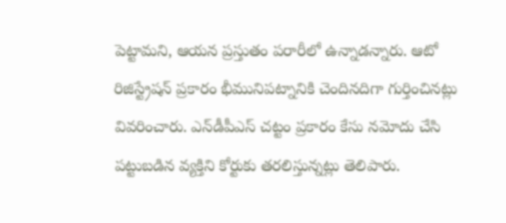పెట్టామని, ఆయన ప్రస్తుతం పరారీలో ఉన్నాడన్నారు. ఆటో రిజిస్ట్రేషన్ ప్రకారం భీమునిపట్నానికి చెందినదిగా గుర్తించినట్లు వివరించారు. ఎన్‌డీపీఎస్ చట్టం ప్రకారం కేసు నమోదు చేసి పట్టుబడిన వ్యక్తిని కోర్టుకు తరలిస్తున్నట్లు తెలిపారు.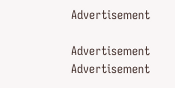Advertisement

Advertisement
Advertisement